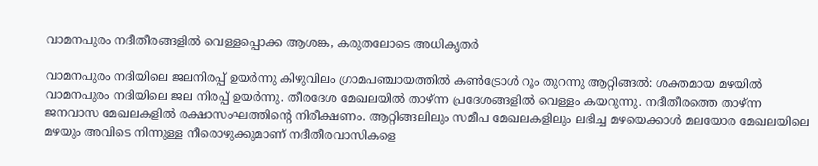വാമനപുരം നദീതീരങ്ങളിൽ വെള്ളപ്പൊക്ക ആശങ്ക, കരുതലോടെ അധികൃതർ

വാമനപുരം നദിയിലെ ജലനിരപ്പ് ഉയർന്നു കിഴുവിലം ഗ്രാമപഞ്ചായത്തിൽ കൺട്രോൾ റൂം തുറന്നു ആറ്റിങ്ങൽ: ശക്തമായ മഴയിൽ വാമനപുരം നദിയിലെ ജല നിരപ്പ് ഉയർന്നു. തീരദേശ മേഖലയിൽ താഴ്ന്ന പ്രദേശങ്ങളിൽ വെള്ളം കയറുന്നു. നദീതീരത്തെ താഴ്ന്ന ജനവാസ മേഖലകളിൽ രക്ഷാസംഘത്തിന്‍റെ നിരീക്ഷണം. ആറ്റിങ്ങലിലും സമീപ മേഖലകളിലും ലഭിച്ച മഴയെക്കാൾ മലയോര മേഖലയിലെ മഴയും അവിടെ നിന്നുള്ള നീരൊഴുക്കുമാണ് നദീതീരവാസികളെ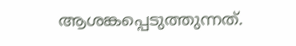ആശങ്കപ്പെടുത്തുന്നത്.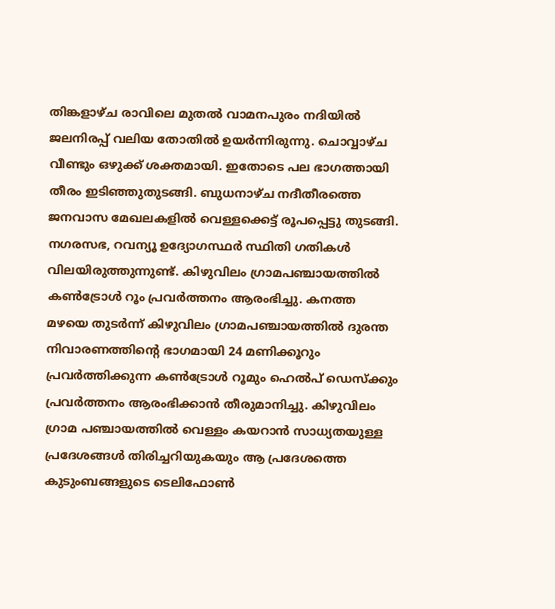തിങ്കളാഴ്ച രാവിലെ മുതൽ വാമനപുരം നദിയിൽ ജലനിരപ്പ് വലിയ തോതിൽ ഉയർന്നിരുന്നു. ചൊവ്വാഴ്ച വീണ്ടും ഒഴുക്ക് ശക്തമായി. ഇതോടെ പല ഭാഗത്തായി തീരം ഇടിഞ്ഞുതുടങ്ങി. ബുധനാഴ്ച നദീതീരത്തെ ജനവാസ മേഖലകളിൽ വെള്ളക്കെട്ട് രൂപപ്പെട്ടു തുടങ്ങി. നഗരസഭ, റവന്യൂ ഉദ്യോഗസ്ഥർ സ്ഥിതി ഗതികൾ വിലയിരുത്തുന്നുണ്ട്. കിഴുവിലം ഗ്രാമപഞ്ചായത്തിൽ കൺട്രോൾ റൂം പ്രവർത്തനം ആരംഭിച്ചു. കനത്ത മഴയെ തുടർന്ന് കിഴുവിലം ഗ്രാമപഞ്ചായത്തിൽ ദുരന്ത നിവാരണത്തിന്റെ ഭാഗമായി 24 മണിക്കൂറും പ്രവർത്തിക്കുന്ന കൺട്രോൾ റൂമും ഹെൽപ് ഡെസ്ക്കും പ്രവർത്തനം ആരംഭിക്കാൻ തീരുമാനിച്ചു. കിഴുവിലം ഗ്രാമ പഞ്ചായത്തിൽ വെള്ളം കയറാൻ സാധ്യതയുള്ള പ്രദേശങ്ങൾ തിരിച്ചറിയുകയും ആ പ്രദേശത്തെ കുടുംബങ്ങളുടെ ടെലിഫോൺ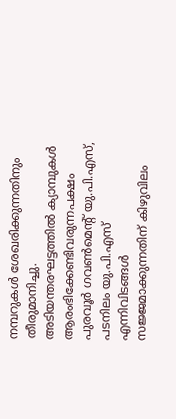നമ്പറുകൾ ശേഖരിക്കുന്നതിനും തീരുമാനിച്ചു. അടിയന്തരഘട്ടത്തിൽ ക്യാമ്പുകൾ ആരംഭിക്കേണ്ടിവരുന്നപക്ഷം പുരവൂർ ഗവൺമെന്റ് യു.പി.എസ്, പടനിലം യു.പി.എസ് എന്നിവിടങ്ങൾ സജ്ജമാക്കുന്നതിന് കിഴുവിലം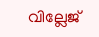വില്ലേജ്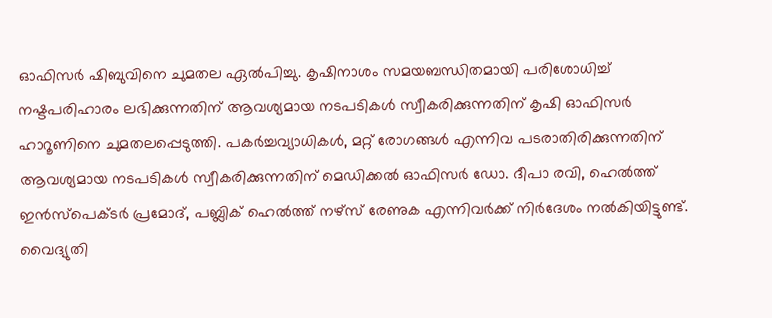ഓഫിസർ ഷിബുവിനെ ചുമതല ഏൽപിച്ചു. കൃഷിനാശം സമയബന്ധിതമായി പരിശോധിച്ച് നഷ്ടപരിഹാരം ലഭിക്കുന്നതിന് ആവശ്യമായ നടപടികൾ സ്വീകരിക്കുന്നതിന് കൃഷി ഓഫിസർ ഹാറൂണിനെ ചുമതലപ്പെടുത്തി. പകർച്ചവ്യാധികൾ, മറ്റ് രോഗങ്ങൾ എന്നിവ പടരാതിരിക്കുന്നതിന് ആവശ്യമായ നടപടികൾ സ്വീകരിക്കുന്നതിന് മെഡിക്കൽ ഓഫിസർ ഡോ. ദീപാ രവി, ഹെൽത്ത് ഇൻസ്‌പെക്ടർ പ്രമോദ്, പബ്ലിക് ഹെൽത്ത് നഴ്സ് രേണുക എന്നിവർക്ക് നിർദേശം നൽകിയിട്ടുണ്ട്. വൈദ്യുതി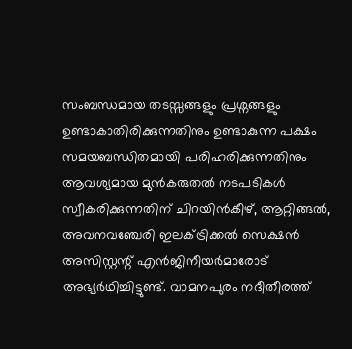സംബന്ധമായ തടസ്സങ്ങളും പ്രശ്നങ്ങളും ഉണ്ടാകാതിരിക്കുന്നതിനും ഉണ്ടാകുന്ന പക്ഷം സമയബന്ധിതമായി പരിഹരിക്കുന്നതിനും ആവശ്യമായ മുൻകരുതൽ നടപടികൾ സ്വീകരിക്കുന്നതിന് ചിറയിൻകീഴ്, ആറ്റിങ്ങൽ, അവനവഞ്ചേരി ഇലക്ട്രിക്കൽ സെക്ഷൻ അസിസ്റ്റന്റ് എൻജിനീയർമാരോട് അഭ്യർഥിച്ചിട്ടുണ്ട്. വാമനപുരം നദീതീരത്ത്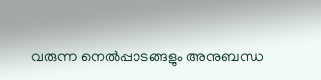വരുന്ന നെൽപ്പാടങ്ങളും അനുബന്ധ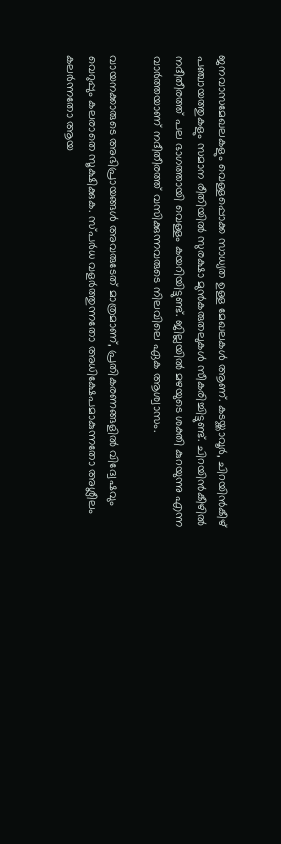ജനവാസമേഖലകളും വെള്ളപ്പൊക്ക സാധ്യത ഉള്ള മേഖലകൾ ആണ്. കടയ്ക്കാവൂർ, ചിറയിൻകീഴ് പഞ്ചായത്തുകളും സമാന രീതിയിൽ സുരക്ഷാ മുൻകരുതലുകൾ സീകരിച്ചിട്ടുണ്ട്. ചിറയിൻകീഴിൽ നദീതീരത്ത് പല ഭാഗത്തായി വെള്ളം കയറിയിട്ടുണ്ട്. ജില്ലയിൽ മഴയുടെ ശക്തി കുറയുന്നു എന്ന വാർത്തയാണ് നദീതീരത്ത് വസിക്കുന്നവരുടെ നിലവിലെ ഏക ആശ്വാസം.

വായനക്കാരുടെ അഭിപ്രായങ്ങള്‍ അവരുടേത് മാത്രമാണ്, പ്രതികരണങ്ങളിൽ വിദ്വേഷവും വെറുപ്പും കലരാതെ സൂക്ഷിക്കുക. സ്പർധ വളർത്തുന്നതോ അധിക്ഷേപമാകുന്നതോ അശ്ലീലം കലർന്നതോ ആയ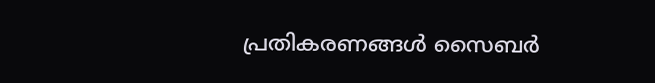പ്രതികരണങ്ങൾ സൈബർ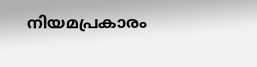നിയമപ്രകാരം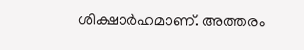ശിക്ഷാർഹമാണ്. അത്തരം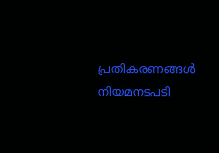പ്രതികരണങ്ങൾ നിയമനടപടി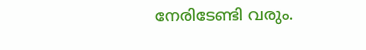നേരിടേണ്ടി വരും.